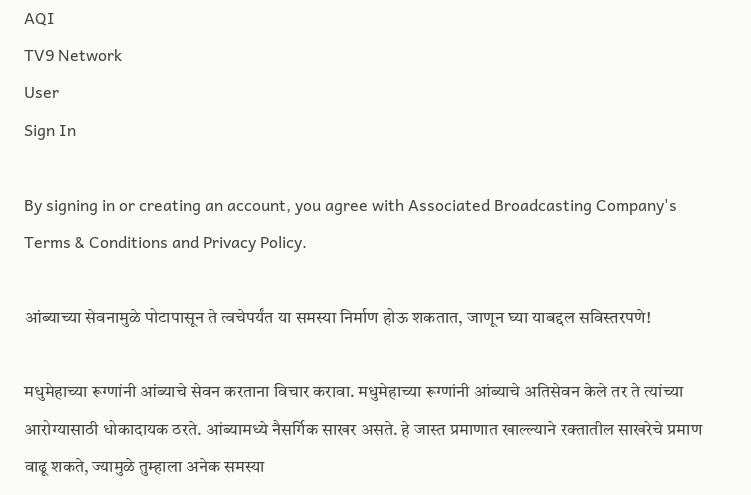AQI
TV9 Network
User
Sign In

By signing in or creating an account, you agree with Associated Broadcasting Company's Terms & Conditions and Privacy Policy.

आंब्याच्या सेवनामुळे पोटापासून ते त्वचेपर्यंत या समस्या निर्माण होऊ शकतात, जाणून घ्या याबद्दल सविस्तरपणे!

मधुमेहाच्या रूग्णांनी आंब्याचे सेवन करताना विचार करावा. मधुमेहाच्या रूग्णांनी आंब्याचे अतिसेवन केले तर ते त्यांच्या आरोग्यासाठी धोकादायक ठरते. आंब्यामध्ये नैसर्गिक साखर असते. हे जास्त प्रमाणात खाल्ल्याने रक्तातील साखरेचे प्रमाण वाढू शकते, ज्यामुळे तुम्हाला अनेक समस्या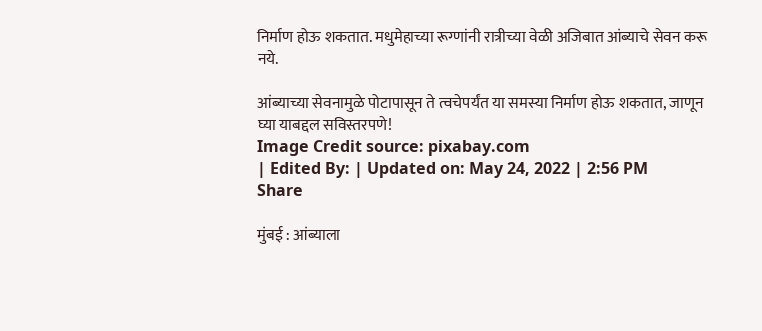निर्माण होऊ शकतात. मधुमेहाच्या रूग्णांनी रात्रीच्या वेळी अजिबात आंब्याचे सेवन करू नये.

आंब्याच्या सेवनामुळे पोटापासून ते त्वचेपर्यंत या समस्या निर्माण होऊ शकतात, जाणून घ्या याबद्दल सविस्तरपणे!
Image Credit source: pixabay.com
| Edited By: | Updated on: May 24, 2022 | 2:56 PM
Share

मुंबई : आंब्याला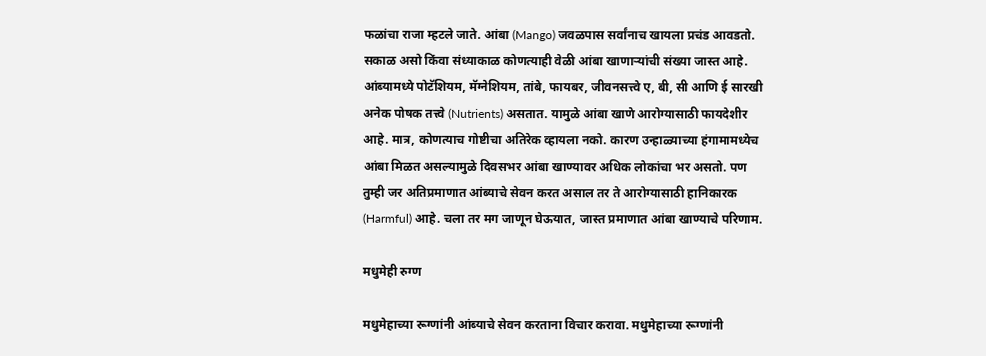फळांचा राजा म्हटले जाते. आंबा (Mango) जवळपास सर्वांनाच खायला प्रचंड आवडतो. सकाळ असो किंवा संध्याकाळ कोणत्याही वेळी आंबा खाणाऱ्यांची संख्या जास्त आहे. आंब्यामध्ये पोटॅशियम, मॅग्नेशियम, तांबे, फायबर, जीवनसत्त्वे ए, बी, सी आणि ई सारखी अनेक पोषक तत्त्वे (Nutrients) असतात. यामुळे आंबा खाणे आरोग्यासाठी फायदेशीर आहे. मात्र, कोणत्याच गोष्टीचा अतिरेक व्हायला नको. कारण उन्हाळ्याच्या हंगामामध्येच आंबा मिळत असल्यामुळे दिवसभर आंबा खाण्यावर अधिक लोकांचा भर असतो. पण तुम्ही जर अतिप्रमाणात आंब्याचे सेवन करत असाल तर ते आरोग्यासाठी हानिकारक (Harmful) आहे. चला तर मग जाणून घेऊयात, जास्त प्रमाणात आंबा खाण्याचे परिणाम.

मधुमेही रुग्ण

मधुमेहाच्या रूग्णांनी आंब्याचे सेवन करताना विचार करावा. मधुमेहाच्या रूग्णांनी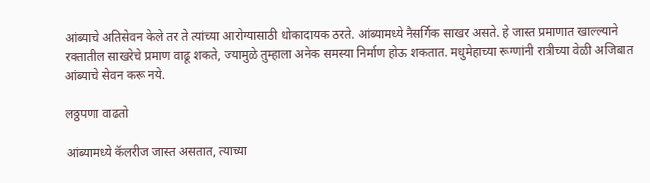आंब्याचे अतिसेवन केले तर ते त्यांच्या आरोग्यासाठी धोकादायक ठरते. आंब्यामध्ये नैसर्गिक साखर असते. हे जास्त प्रमाणात खाल्ल्याने रक्तातील साखरेचे प्रमाण वाढू शकते, ज्यामुळे तुम्हाला अनेक समस्या निर्माण होऊ शकतात. मधुमेहाच्या रूग्णांनी रात्रीच्या वेळी अजिबात आंब्याचे सेवन करू नये.

लठ्ठपणा वाढतो

आंब्यामध्ये कॅलरीज जास्त असतात, त्याच्या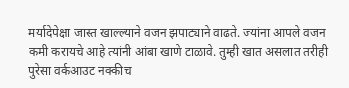मर्यादेपेक्षा जास्त खाल्ल्याने वजन झपाट्याने वाढते. ज्यांना आपले वजन कमी करायचे आहे त्यांनी आंबा खाणे टाळावे. तुम्ही खात असलात तरीही पुरेसा वर्कआउट नक्कीच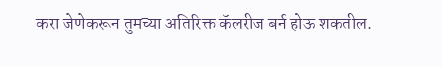करा जेणेकरून तुमच्या अतिरिक्त कॅलरीज बर्न होऊ शकतील.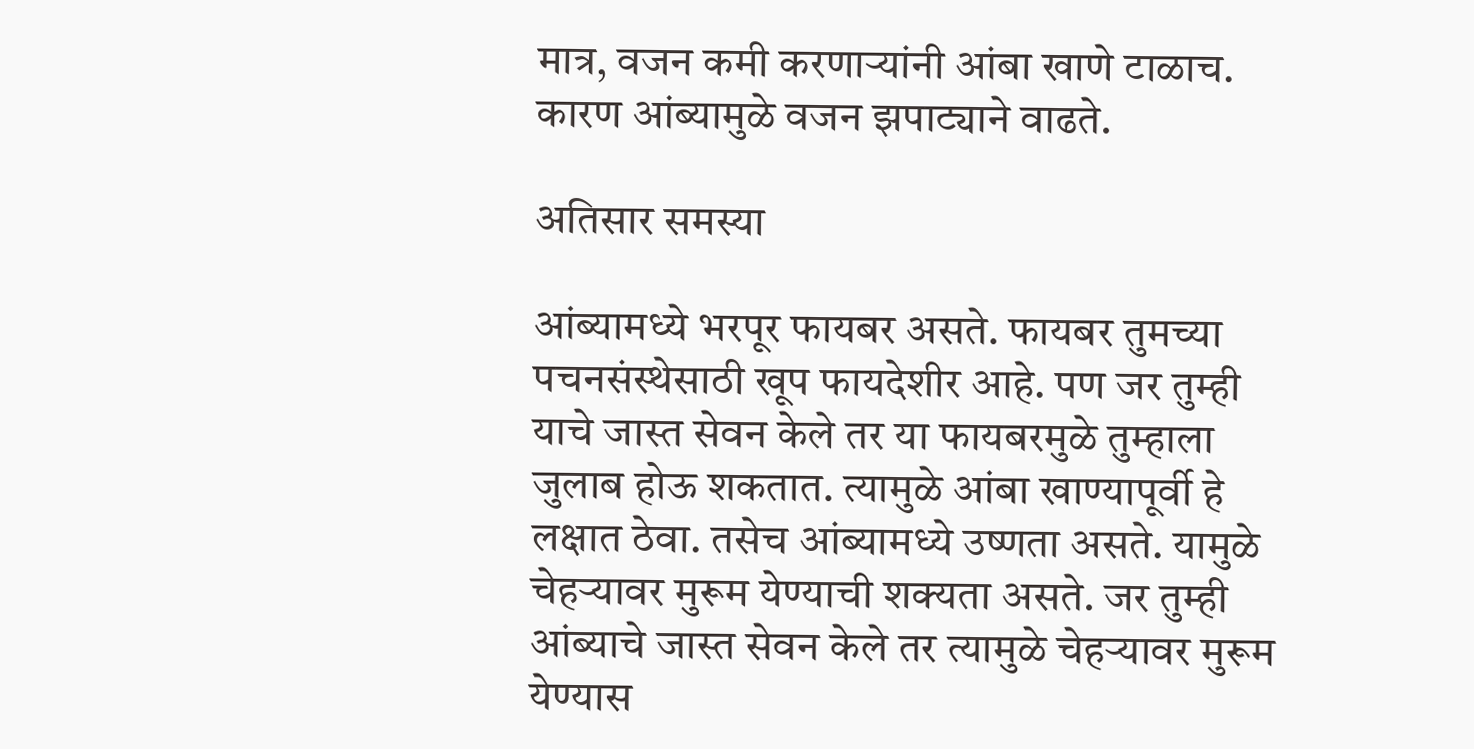मात्र, वजन कमी करणाऱ्यांनी आंबा खाणे टाळाच. कारण आंब्यामुळे वजन झपाट्याने वाढते.

अतिसार समस्या

आंब्यामध्ये भरपूर फायबर असते. फायबर तुमच्या पचनसंस्थेसाठी खूप फायदेशीर आहे. पण जर तुम्ही याचे जास्त सेवन केले तर या फायबरमुळे तुम्हाला जुलाब होऊ शकतात. त्यामुळे आंबा खाण्यापूर्वी हे लक्षात ठेवा. तसेच आंब्यामध्ये उष्णता असते. यामुळे चेहऱ्यावर मुरूम येण्याची शक्यता असते. जर तुम्ही आंब्याचे जास्त सेवन केले तर त्यामुळे चेहऱ्यावर मुरूम येण्यास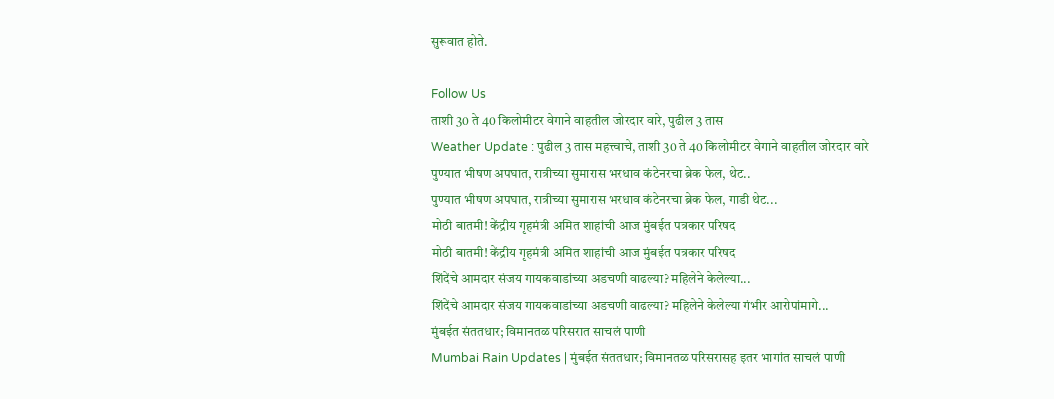सुरूवात होते.

Follow Us
ताशी 30 ते 40 किलोमीटर वेगाने वाहतील जोरदार वारे, पुढील 3 तास
Weather Update : पुढील 3 तास महत्त्वाचे, ताशी 30 ते 40 किलोमीटर वेगाने वाहतील जोरदार वारे
पुण्यात भीषण अपघात, रात्रीच्या सुमारास भरधाव कंटेनरचा ब्रेक फेल, थेट..
पुण्यात भीषण अपघात, रात्रीच्या सुमारास भरधाव कंटेनरचा ब्रेक फेल, गाडी थेट...
मोठी बातमी! केंद्रीय गृहमंत्री अमित शाहांची आज मुंबईत पत्रकार परिषद
मोठी बातमी! केंद्रीय गृहमंत्री अमित शाहांची आज मुंबईत पत्रकार परिषद
शिंदेंचे आमदार संजय गायकवाडांच्या अडचणी वाढल्या? महिलेने केलेल्या...
शिंदेंचे आमदार संजय गायकवाडांच्या अडचणी वाढल्या? महिलेने केलेल्या गंभीर आरोपांमागे...
मुंबईत संततधार; विमानतळ परिसरात साचलं पाणी
Mumbai Rain Updates | मुंबईत संततधार; विमानतळ परिसरासह इतर भागांत साचलं पाणी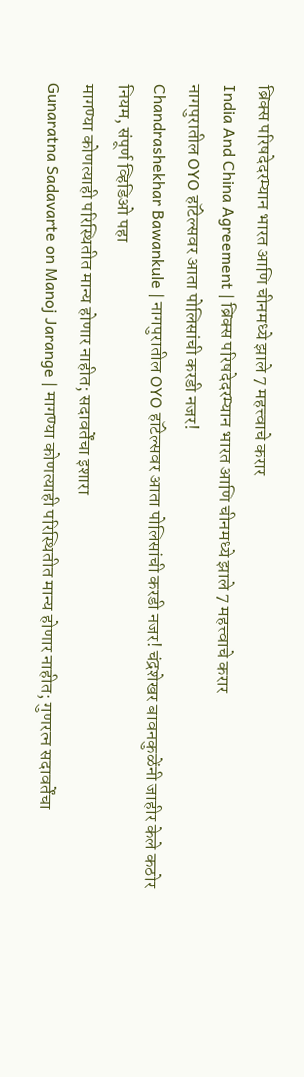ब्रिक्स परिषदेदरम्यान भारत आणि चीनमध्ये झाले 7 महत्त्वाचे करार
India And China Agreement | ब्रिक्स परिषदेदरम्यान भारत आणि चीनमध्ये झाले 7 महत्त्वाचे करार
नागपुरातील OYO हॉटेल्सवर आता पोलिसांची करडी नजर!
Chandrashekhar Bawankule | नागपुरातील OYO हॉटेल्सवर आता पोलिसांची करडी नजर! चंद्रशेखर बावनकुळेंनी जाहीर केले कठोर नियम, संपूर्ण व्हिडिओ पहा
मागण्या कोणत्याही परिस्थितीत मान्य होणार नाहीत; सदावर्तेंचा इशारा
Gunaratna Sadavarte on Manoj Jarange | मागण्या कोणत्याही परिस्थितीत मान्य होणार नाहीत; गुणरत्न सदावर्तेंचा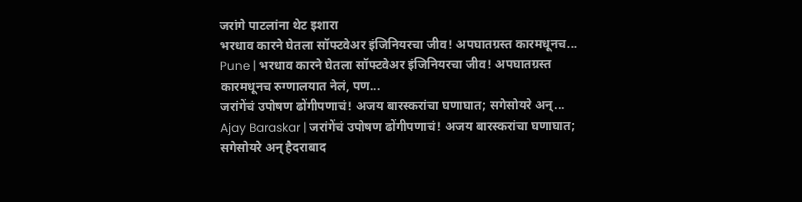जरांगे पाटलांना थेट इशारा
भरधाव कारने घेतला सॉफ्टवेअर इंजिनियरचा जीव! अपघातग्रस्त कारमधूनच...
Pune | भरधाव कारने घेतला सॉफ्टवेअर इंजिनियरचा जीव! अपघातग्रस्त कारमधूनच रुग्णालयात नेलं, पण...
जरांगेंचं उपोषण ढोंगीपणाचं! अजय बारस्करांचा घणाघात; सगेसोयरे अन्...
Ajay Baraskar | जरांगेंचं उपोषण ढोंगीपणाचं! अजय बारस्करांचा घणाघात; सगेसोयरे अन् हैदराबाद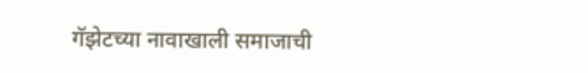गॅझेटच्या नावाखाली समाजाची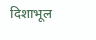दिशाभूल